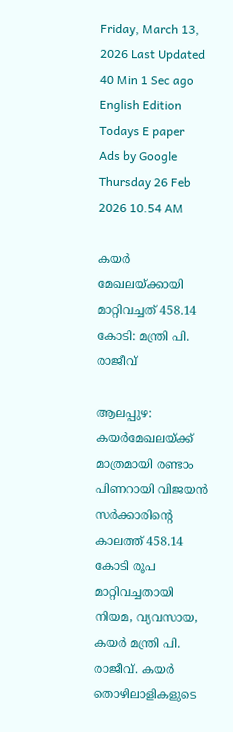Friday, March 13, 2026 Last Updated 40 Min 1 Sec ago English Edition
Todays E paper
Ads by Google
Thursday 26 Feb 2026 10.54 AM

കയര്‍ മേഖലയ്‌ക്കായി മാറ്റിവച്ചത്‌ 458.14 കോടി: മന്ത്രി പി. രാജീവ്‌

ആലപ്പുഴ: കയര്‍മേഖലയ്‌ക്ക് മാത്രമായി രണ്ടാം പിണറായി വിജയന്‍ സര്‍ക്കാരിന്റെ കാലത്ത്‌ 458.14 കോടി രൂപ മാറ്റിവച്ചതായി നിയമ, വ്യവസായ, കയര്‍ മന്ത്രി പി. രാജീവ്‌. കയര്‍ തൊഴിലാളികളുടെ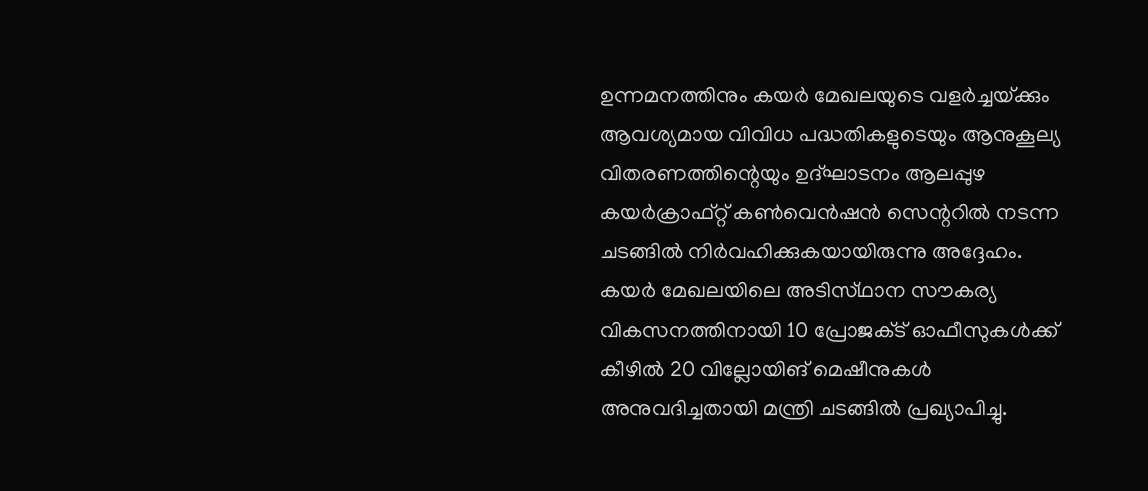ഉന്നമനത്തിനും കയര്‍ മേഖലയുടെ വളര്‍ച്ചയ്‌ക്കും ആവശ്യമായ വിവിധ പദ്ധതികളുടെയും ആനുകൂല്യ വിതരണത്തിന്റെയും ഉദ്‌ഘാടനം ആലപ്പുഴ കയര്‍ക്രാഫ്‌റ്റ് കണ്‍വെന്‍ഷന്‍ സെന്ററില്‍ നടന്ന ചടങ്ങില്‍ നിര്‍വഹിക്കുകയായിരുന്നു അദ്ദേഹം.
കയര്‍ മേഖലയിലെ അടിസ്‌ഥാന സൗകര്യ വികസനത്തിനായി 10 പ്രോജക്‌ട് ഓഫീസുകള്‍ക്ക്‌ കീഴില്‍ 20 വില്ലോയിങ്‌ മെഷീനുകള്‍ അനുവദിച്ചതായി മന്ത്രി ചടങ്ങില്‍ പ്രഖ്യാപിച്ചു.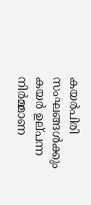കയര്‍പിരി സംഘങ്ങള്‍ക്കും കയര്‍ ഉല്‌പന്ന നിര്‍മ്മാണ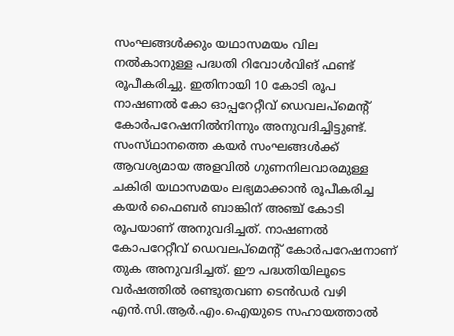സംഘങ്ങള്‍ക്കും യഥാസമയം വില നല്‍കാനുള്ള പദ്ധതി റിവോള്‍വിങ്‌ ഫണ്ട്‌ രൂപീകരിച്ചു. ഇതിനായി 10 കോടി രൂപ നാഷണല്‍ കോ ഓപ്പറേറ്റീവ്‌ ഡെവലപ്‌മെന്റ്‌ കോര്‍പറേഷനില്‍നിന്നും അനുവദിച്ചിട്ടുണ്ട്‌. സംസ്‌ഥാനത്തെ കയര്‍ സംഘങ്ങള്‍ക്ക്‌ ആവശ്യമായ അളവില്‍ ഗുണനിലവാരമുള്ള ചകിരി യഥാസമയം ലഭ്യമാക്കാന്‍ രൂപീകരിച്ച കയര്‍ ഫൈബര്‍ ബാങ്കിന്‌ അഞ്ച്‌ കോടി രൂപയാണ്‌ അനുവദിച്ചത്‌. നാഷണല്‍ കോപറേറ്റീവ്‌ ഡെവലപ്‌മെന്റ്‌ കോര്‍പറേഷനാണ്‌ തുക അനുവദിച്ചത്‌. ഈ പദ്ധതിയിലൂടെ വര്‍ഷത്തില്‍ രണ്ടുതവണ ടെന്‍ഡര്‍ വഴി എന്‍.സി.ആര്‍.എം.ഐയുടെ സഹായത്താല്‍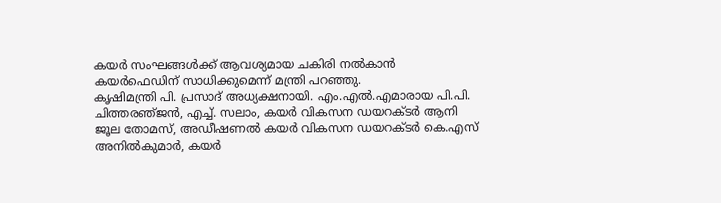കയര്‍ സംഘങ്ങള്‍ക്ക്‌ ആവശ്യമായ ചകിരി നല്‍കാന്‍ കയര്‍ഫെഡിന്‌ സാധിക്കുമെന്ന്‌ മന്ത്രി പറഞ്ഞു.
കൃഷിമന്ത്രി പി. പ്രസാദ്‌ അധ്യക്ഷനായി. എം.എല്‍.എമാരായ പി.പി. ചിത്തരഞ്‌ജന്‍, എച്ച്‌. സലാം, കയര്‍ വികസന ഡയറക്‌ടര്‍ ആനി ജൂല തോമസ്‌, അഡീഷണല്‍ കയര്‍ വികസന ഡയറക്‌ടര്‍ കെ.എസ്‌ അനില്‍കുമാര്‍, കയര്‍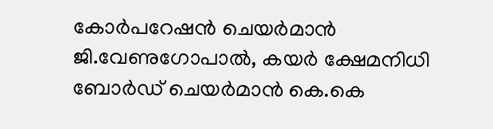കോര്‍പറേഷന്‍ ചെയര്‍മാന്‍ ജി.വേണുഗോപാല്‍, കയര്‍ ക്ഷേമനിധി ബോര്‍ഡ്‌ ചെയര്‍മാന്‍ കെ.കെ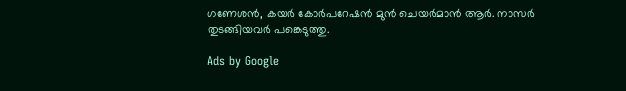ഗണേശന്‍, കയര്‍ കോര്‍പറേഷന്‍ മുന്‍ ചെയര്‍മാന്‍ ആര്‍. നാസര്‍ തുടങ്ങിയവര്‍ പങ്കെടുത്തു.

Ads by Google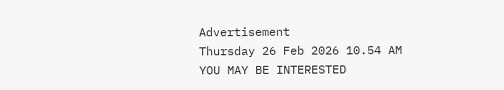Advertisement
Thursday 26 Feb 2026 10.54 AM
YOU MAY BE INTERESTED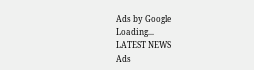Ads by Google
Loading...
LATEST NEWS
Ads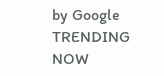by Google
TRENDING NOW